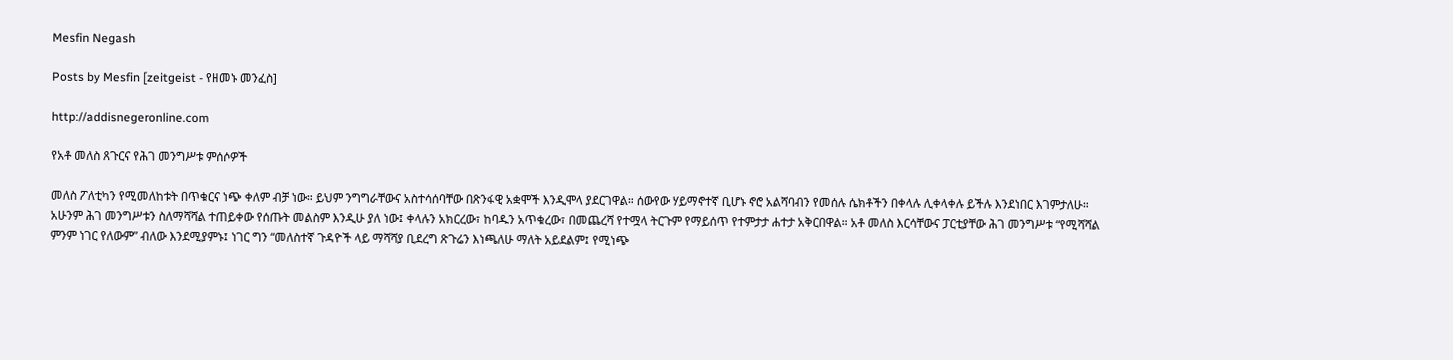Mesfin Negash

Posts by Mesfin [zeitgeist - የዘመኑ መንፈስ]

http://addisnegeronline.com

የአቶ መለስ ጸጉርና የሕገ መንግሥቱ ምሰሶዎች

መለስ ፖለቲካን የሚመለከቱት በጥቁርና ነጭ ቀለም ብቻ ነው። ይህም ንግግራቸውና አስተሳሰባቸው በጽንፋዊ አቋሞች እንዲሞላ ያደርገዋል። ሰውየው ሃይማኖተኛ ቢሆኑ ኖሮ አልሻባብን የመሰሉ ሴክቶችን በቀላሉ ሊቀላቀሉ ይችሉ እንደነበር እገምታለሁ። አሁንም ሕገ መንግሥቱን ስለማሻሻል ተጠይቀው የሰጡት መልስም እንዲሁ ያለ ነው፤ ቀላሉን አክርረው፣ ከባዱን አጥቁረው፣ በመጨረሻ የተሟላ ትርጉም የማይሰጥ የተምታታ ሐተታ አቅርበዋል። አቶ መለስ እርሳቸውና ፓርቲያቸው ሕገ መንግሥቱ “የሚሻሻል ምንም ነገር የለውም” ብለው እንደሚያምኑ፤ ነገር ግን “መለስተኛ ጉዳዮች ላይ ማሻሻያ ቢደረግ ጽጉሬን እነጫለሁ ማለት አይደልም፤ የሚነጭ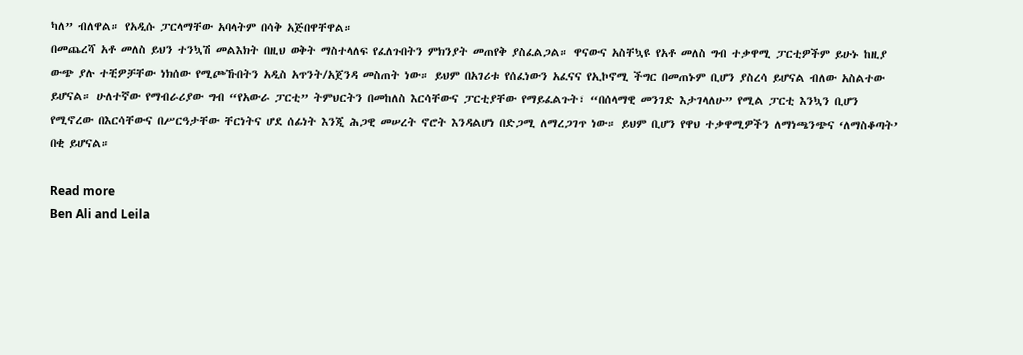ካለ” ብለዋል። የአዲሱ ፓርላማቸው አባላትም በሳቅ አጅበዋቸዋል።
በመጨረሻ አቶ መለስ ይህን ተንኳሽ መልእክት በዚህ ወቅት ማስተላለፍ የፈለጉበትን ምክንያት መጠየቅ ያስፈልጋል። ዋናውና አስቸኳዩ የአቶ መለስ ግብ ተቃዋሚ ፓርቲዎችም ይሁኑ ከዚያ ውጭ ያሉ ተቺዎቻቸው ነክሰው የሚጮኹበትን አዲስ አጥንት/አጀንዳ መስጠት ነው። ይህም በአገሪቱ የሰፈነውን አፈናና የኢኮኖሚ ችግር በመጠኑም ቢሆን ያስረሳ ይሆናል ብለው አስልተው ይሆናል። ሁለተኛው የማብራሪያው ግብ “የአውራ ፓርቲ” ትምህርትን በመከለስ እርሳቸውና ፓርቲያቸው የማይፈልጉት፣ “በሰላማዊ መንገድ እታገላለሁ” የሚል ፓርቲ እንኳን ቢሆን የሚኖረው በእርሳቸውና በሥርዓታቸው ቸርነትና ሆደ ሰፊነት እንጂ ሕጋዊ መሠረት ኖሮት እንዳልሆነ በድጋሚ ለማረጋገጥ ነው። ይህም ቢሆን የዋህ ተቃዋሚዎችን ለማነጫንጭና ‘ለማስቆጣት’ በቂ ይሆናል።

Read more
Ben Ali and Leila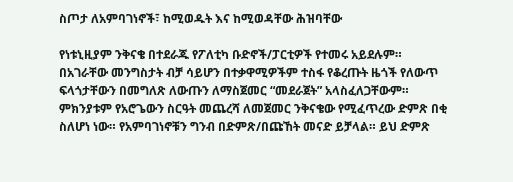ስጦታ ለአምባገነኖች፣ ከሚወዱት እና ከሚወዳቸው ሕዝባቸው

የነቱኒዚያም ንቅናቄ በተደራጁ የፖለቲካ ቡድኖች/ፓርቲዎች የተመሩ አይደሉም። በአገራቸው መንግስታት ብቻ ሳይሆን በተቃዋሚዎችም ተስፋ የቆረጡት ዜጎች የለውጥ ፍላጎታቸውን በመግለጽ ለውጡን ለማስጀመር “መደራጀት” አላስፈለጋቸውም። ምክንያቱም የአሮጌውን ስርዓት መጨረሻ ለመጀመር ንቅናቄው የሚፈጥረው ድምጽ በቂ ስለሆነ ነው። የአምባገነኖቹን ግንብ በድምጽ/በጩኸት መናድ ይቻላል። ይህ ድምጽ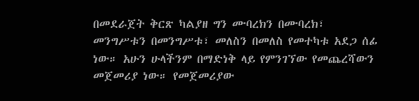በመደራጀት ቅርጽ ካልያዘ ግን ሙባረክን በሙባረክ፣ መንግሥቱን በመንግሥቱ፣ መለስን በመለስ የመተካቱ አደጋ ሰፊ ነው። አሁን ሁላችንም በማድነቅ ላይ የምንገኘው የመጨረሻውን መጀመሪያ ነው። የመጀመሪያው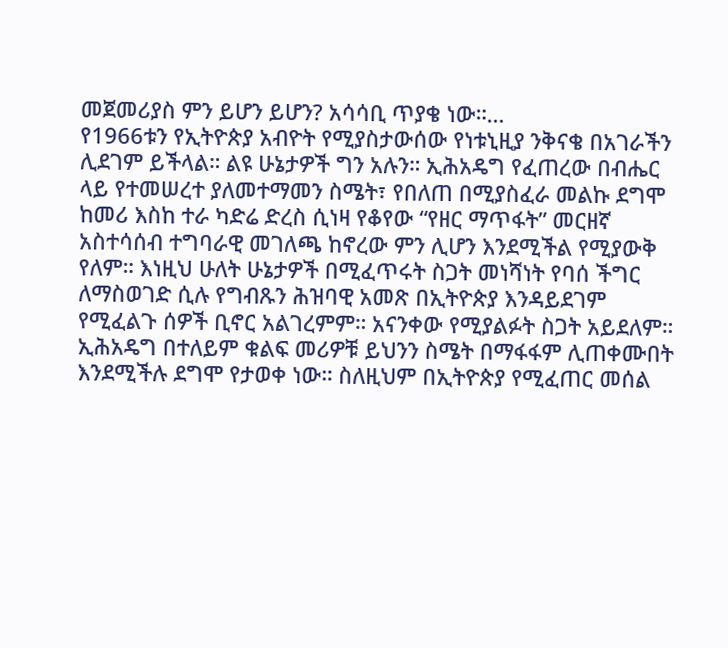መጀመሪያስ ምን ይሆን ይሆን? አሳሳቢ ጥያቄ ነው።…
የ1966ቱን የኢትዮጵያ አብዮት የሚያስታውሰው የነቱኒዚያ ንቅናቄ በአገራችን ሊደገም ይችላል። ልዩ ሁኔታዎች ግን አሉን። ኢሕአዴግ የፈጠረው በብሔር ላይ የተመሠረተ ያለመተማመን ስሜት፣ የበለጠ በሚያስፈራ መልኩ ደግሞ ከመሪ እስከ ተራ ካድሬ ድረስ ሲነዛ የቆየው “የዘር ማጥፋት” መርዘኛ አስተሳሰብ ተግባራዊ መገለጫ ከኖረው ምን ሊሆን እንደሚችል የሚያውቅ የለም። እነዚህ ሁለት ሁኔታዎች በሚፈጥሩት ስጋት መነሻነት የባሰ ችግር ለማስወገድ ሲሉ የግብጹን ሕዝባዊ አመጽ በኢትዮጵያ እንዳይደገም የሚፈልጉ ሰዎች ቢኖር አልገረምም። አናንቀው የሚያልፉት ስጋት አይደለም። ኢሕአዴግ በተለይም ቁልፍ መሪዎቹ ይህንን ስሜት በማፋፋም ሊጠቀሙበት እንደሚችሉ ደግሞ የታወቀ ነው። ስለዚህም በኢትዮጵያ የሚፈጠር መሰል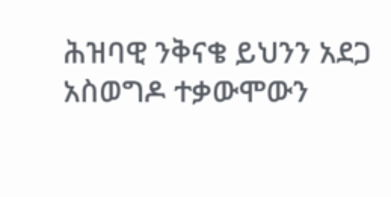ሕዝባዊ ንቅናቄ ይህንን አደጋ አስወግዶ ተቃውሞውን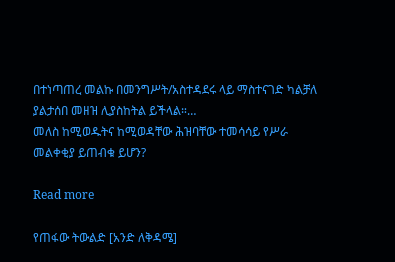በተነጣጠረ መልኩ በመንግሥት/አስተዳደሩ ላይ ማስተናገድ ካልቻለ ያልታሰበ መዘዝ ሊያስከትል ይችላል።…
መለስ ከሚወዱትና ከሚወዳቸው ሕዝባቸው ተመሳሳይ የሥራ መልቀቂያ ይጠብቁ ይሆን?

Read more

የጠፋው ትውልድ [አንድ ለቅዳሜ]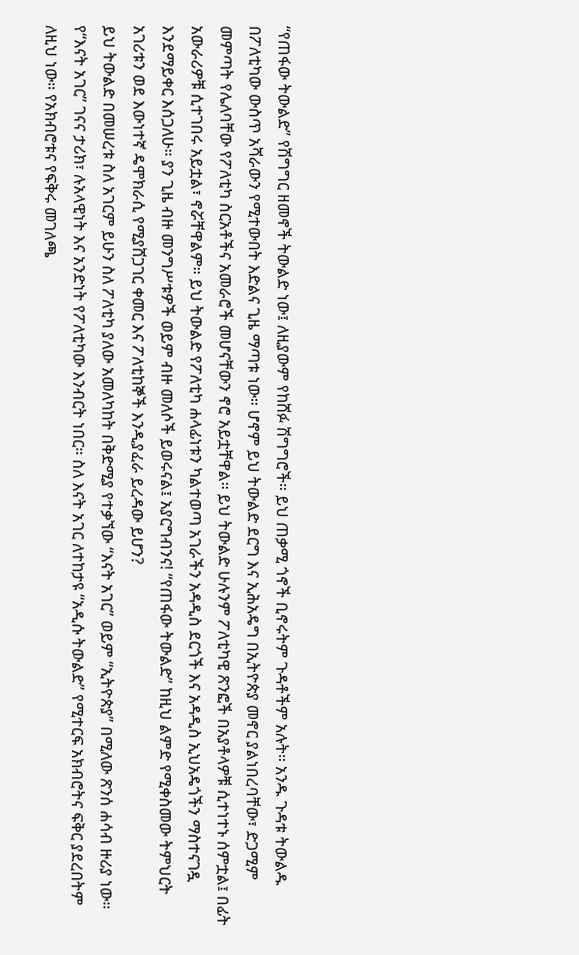“የጠፋው ትውልድ” የሽግግር ዘመኖች ትውልድ ነው፤ ለዚያውም የከሸፉ ሽግግሮች። ይህ ጠቃሚ ጎኖች ቢኖሩትም ጉዳቶችም አሉት። አንዱ ጉዳቱ ትውልዱ በፖለቲካው ውስጥ አሻራውን የሚተውበት እድልና ጊዜ ማጣቱ ነው። ሆኖም ይህ ትውልድ ደርግ እና ኢሕአዴግ በኢትዮጵያ መኖር ያልነበረባቸው፣ ድጋሚም መምጣት የሌለባቸው የፖለቲካ ስርአቶችና አመራሮች መሆናቸውን ኖሮ አይቷቸዋል። ይህ ትውልድ ሁሉንም ፖለቲካዊ ጽንፎች በአያቶላዎቹ ሲተነተኑ ሰምቷል፤ በፊት አውራሪዎቹ ሲተገበሩ አይቷል፣ ኖሯቸዋልም። ይህ ትውልድ የፖለቲካ ሐላፊነቱን ካልተወጣ አገራችን አዳዲስ ደርጎች እና አዳዲስ ኢህአዴጎችን ማስተናገዷ እንደማይቀር እሰጋለሁ። ያን ጊዜ ብዙ መንግሥቱዎች ወይም ብዙ መለሶች ይወሩናል፤ አያርግብንና! “የጠፋው ትውልድ” ከዚህ ልምድ የሚቀስመው ትምህርት አገሪቱን ወደ እውነተኛ ዴሞክራሲ የሚያሸጋገር ቀመር እና ፖለቲከኞች እንዲያፈራ ይረዳው ይሆን?
ይህ ትውልድ በመሠረቱ ስለ አገርም ይሁን ስለ ፖለቲካ ያለው አመለካከት በቅድሚያ የተቃኘው “እናት አገር” ወይም “ኢትዮጵያ” በሚለው ጽንሰ ሐሳብ ዙሪያ ነው። የ“እናት አገር” ገናና ታሪክ፣ ሉአላዊነት እና አንድነት የፖለቲካው እንብርት ነበር። ስለ እናት አገር ለተከታዩ “አዲሱ ትውልድ” የሚተርፍ አክብሮትና ፍቅር ያደረበትም ለዚህ ነው። የአክብሮቱና የፍቅሩ መገለጫ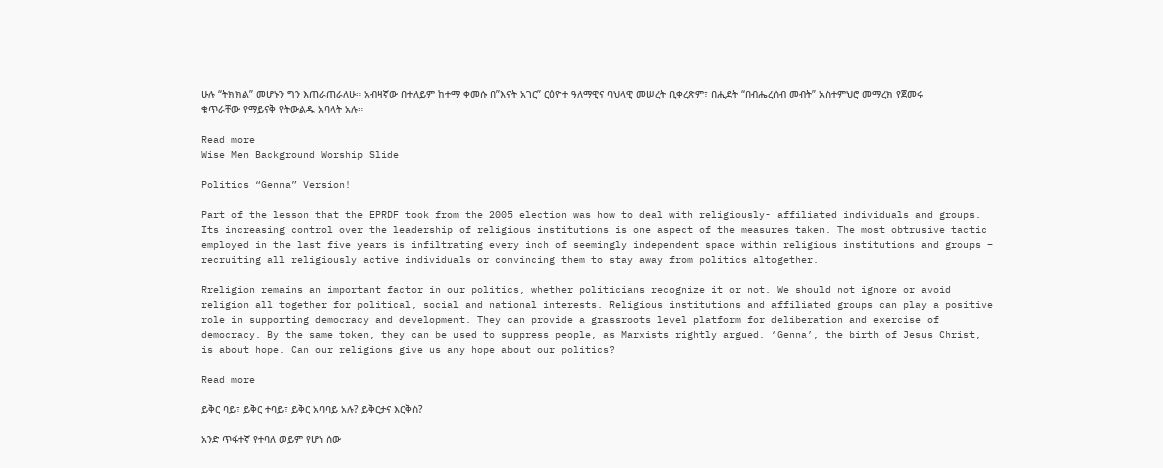ሁሉ “ትክክል” መሆኑን ግን እጠራጠራለሁ። አብዛኛው በተለይም ከተማ ቀመሱ በ”እናት አገር” ርዕዮተ ዓለማዊና ባህላዊ መሠረት ቢቀረጽም፣ በሒደት “በብሔረሰብ መብት” አስተምህሮ መማረክ የጀመሩ ቁጥራቸው የማይናቅ የትውልዱ አባላት አሉ።

Read more
Wise Men Background Worship Slide

Politics “Genna” Version!

Part of the lesson that the EPRDF took from the 2005 election was how to deal with religiously- affiliated individuals and groups. Its increasing control over the leadership of religious institutions is one aspect of the measures taken. The most obtrusive tactic employed in the last five years is infiltrating every inch of seemingly independent space within religious institutions and groups – recruiting all religiously active individuals or convincing them to stay away from politics altogether.

Rreligion remains an important factor in our politics, whether politicians recognize it or not. We should not ignore or avoid religion all together for political, social and national interests. Religious institutions and affiliated groups can play a positive role in supporting democracy and development. They can provide a grassroots level platform for deliberation and exercise of democracy. By the same token, they can be used to suppress people, as Marxists rightly argued. ‘Genna’, the birth of Jesus Christ, is about hope. Can our religions give us any hope about our politics?

Read more

ይቅር ባይ፣ ይቅር ተባይ፣ ይቅር አባባይ አሉ? ይቅርታና እርቅስ?

አንድ ጥፋተኛ የተባለ ወይም የሆነ ሰው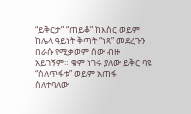“ይቅርታ” “ጠይቆ” ከእስር ወይም ከሌላ ዓይነት ቅጣት “ነጻ” መደረጉን በራሱ የሚቃወም ሰው ብዙ አይገኝም። ቁም ነገሩ ያለው ይቅር ባዩ “ስለጥፋቱ” ወይም አጠፋ ስለተባለው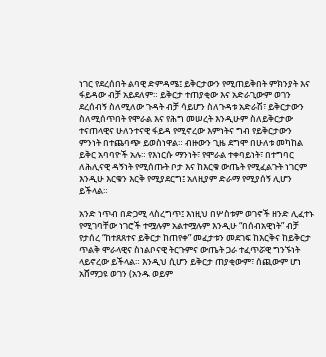ነገር የደረሰበት ልባዊ ድምዳሜ፤ ይቅርታውን የሚጠይቅበት ምክንያት እና ፋይዳው ብቻ አይደለም። ይቅርታ ተጠያቂው እና አድራጊውም ወገን ደረሰብኝ ስለሚለው ጉዳት ብቻ ሳይሆን ስለጉዳቱ አድራሽ፣ ይቅርታውን ስለሚሰጥበት የሞራል እና የሕግ መሠረት እንዲሁም ስለይቅርታው ተናጠላዊና ሁለንተናዊ ፋይዳ የሚኖረው እምነትና ግብ የይቅርታውን ምንነት በተጨባጭ ይወስነዋል። ብዙውን ጊዜ ደግሞ በሁለቱ መካከል ይቅር አባባዮች አሉ። የእነርሱ ማንነት፣ የሞራል ተቀባይነት፣ በተግባር ለሕሊናዊ ዳኝነት የሚሰጡት ቦታ እና ከእርቁ ውጤት የሚፈልጉት ነገርም እንዲሁ እርቁን እርቅ የሚያደርግ፤ አለዚያም ድራማ የሚያሰኝ ሊሆን ይችላል።

አንድ ነጥብ በድጋሚ ላስረግጥ፤ እነዚህ በሦስቱም ወገኖች ዘንድ ሊፈተኑ የሚገባቸው ነገሮች ተሟሉም አልተሟሉም እንዲሁ “በሰብአዊነት” ብቻ የታሰረ “ከተጸጸተና ይቅርታ ከጠየቀ” መፈታቱን መደገፍ ከእርቅና ከይቅርታ ጥልቅ ሞራላዊና ስነልቦናዊ ትርጉምና ውጤት ጋራ ተፈጥሯዊ ግንኙነት ላይኖረው ይችላል። እንዲህ ሲሆን ይቅርታ ጠያቂውም፣ ሰጪውም ሆነ አሸማጋዩ ወገን (አንዱ ወይም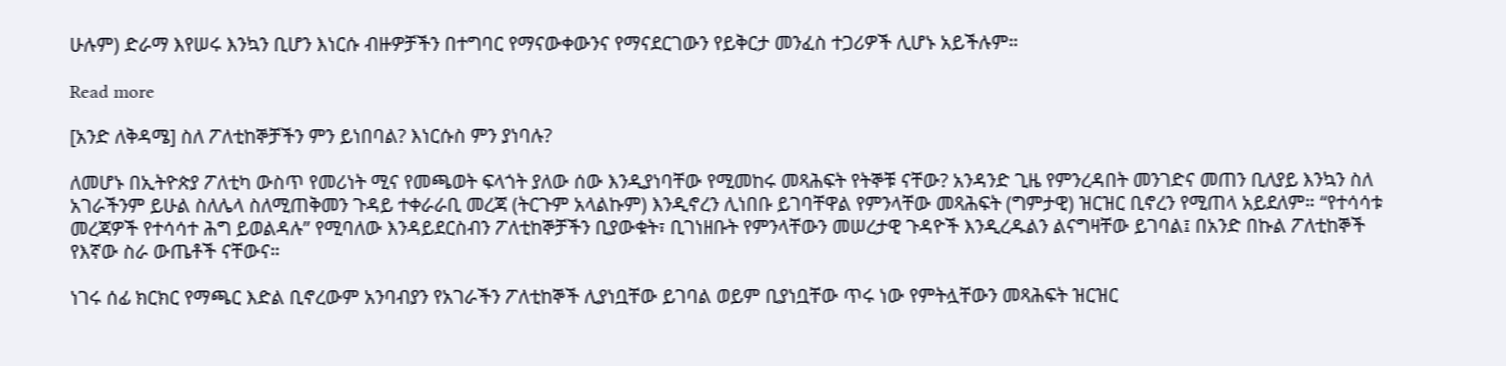ሁሉም) ድራማ እየሠሩ እንኳን ቢሆን እነርሱ ብዙዎቻችን በተግባር የማናውቀውንና የማናደርገውን የይቅርታ መንፈስ ተጋሪዎች ሊሆኑ አይችሉም።

Read more

[አንድ ለቅዳሜ] ስለ ፖለቲከኞቻችን ምን ይነበባል? እነርሱስ ምን ያነባሉ?

ለመሆኑ በኢትዮጵያ ፖለቲካ ውስጥ የመሪነት ሚና የመጫወት ፍላጎት ያለው ሰው እንዲያነባቸው የሚመከሩ መጻሕፍት የትኞቹ ናቸው? አንዳንድ ጊዜ የምንረዳበት መንገድና መጠን ቢለያይ እንኳን ስለ አገራችንም ይሁል ስለሌላ ስለሚጠቅመን ጉዳይ ተቀራራቢ መረጃ (ትርጉም አላልኩም) እንዲኖረን ሊነበቡ ይገባቸዋል የምንላቸው መጻሕፍት (ግምታዊ) ዝርዝር ቢኖረን የሚጠላ አይደለም። “የተሳሳቱ መረጃዎች የተሳሳተ ሕግ ይወልዳሉ” የሚባለው እንዳይደርስብን ፖለቲከኞቻችን ቢያውቁት፣ ቢገነዘቡት የምንላቸውን መሠረታዊ ጉዳዮች እንዲረዱልን ልናግዛቸው ይገባል፤ በአንድ በኩል ፖለቲከኞች የእኛው ስራ ውጤቶች ናቸውና።

ነገሩ ሰፊ ክርክር የማጫር እድል ቢኖረውም አንባብያን የአገራችን ፖለቲከኞች ሊያነቧቸው ይገባል ወይም ቢያነቧቸው ጥሩ ነው የምትሏቸውን መጻሕፍት ዝርዝር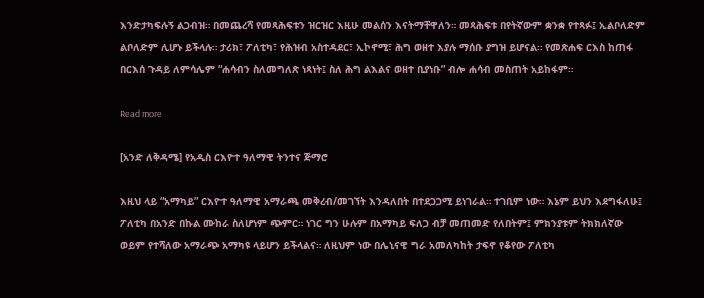እንድታካፍሉኝ ልጋብዝ። በመጨረሻ የመጻሕፍቱን ዝርዝር እዚሁ መልሰን እናትማቸዋለን። መጻሕፍቱ በየትኛውም ቋንቋ የተጻፉ፤ ኢልቦለድም ልቦለድም ሊሆኑ ይችላሉ። ታሪክ፣ ፖለቲካ፣ የሕዝብ አስተዳደር፣ ኢኮኖሚ፣ ሕግ ወዘተ እያሉ ማሰቡ ያግዝ ይሆናል። የመጽሐፍ ርእስ ከጠፋ በርእሰ ጉዳይ ለምሳሌም “ሐሳብን ስለመግለጽ ነጻነት፤ ስለ ሕግ ልእልና ወዘተ ቢያነቡ” ብሎ ሐሳብ መስጠት አይከፋም።

Read more

[አንድ ለቅዳሜ] የአዲስ ርእዮተ ዓለማዊ ትንተና ጅማሮ

እዚህ ላይ “አማካይ” ርእዮተ ዓለማዊ አማራጫ መቅረብ/መገኘት እንዳለበት በተደጋጋሚ ይነገራል። ተገቢም ነው። እኔም ይህን እደግፋለሁ፤ ፖለቲካ በአንድ በኩል ሙከራ ስለሆነም ጭምር። ነገር ግን ሁሉም በአማካይ ፍለጋ ብቻ መጠመድ የለበትም፤ ምክንያቱም ትክክለኛው ወይም የተሻለው አማራጭ አማካዩ ላይሆን ይችላልና። ለዚህም ነው በሌኒናዊ ግራ አመለካከት ታፍኖ የቆየው ፖለቲካ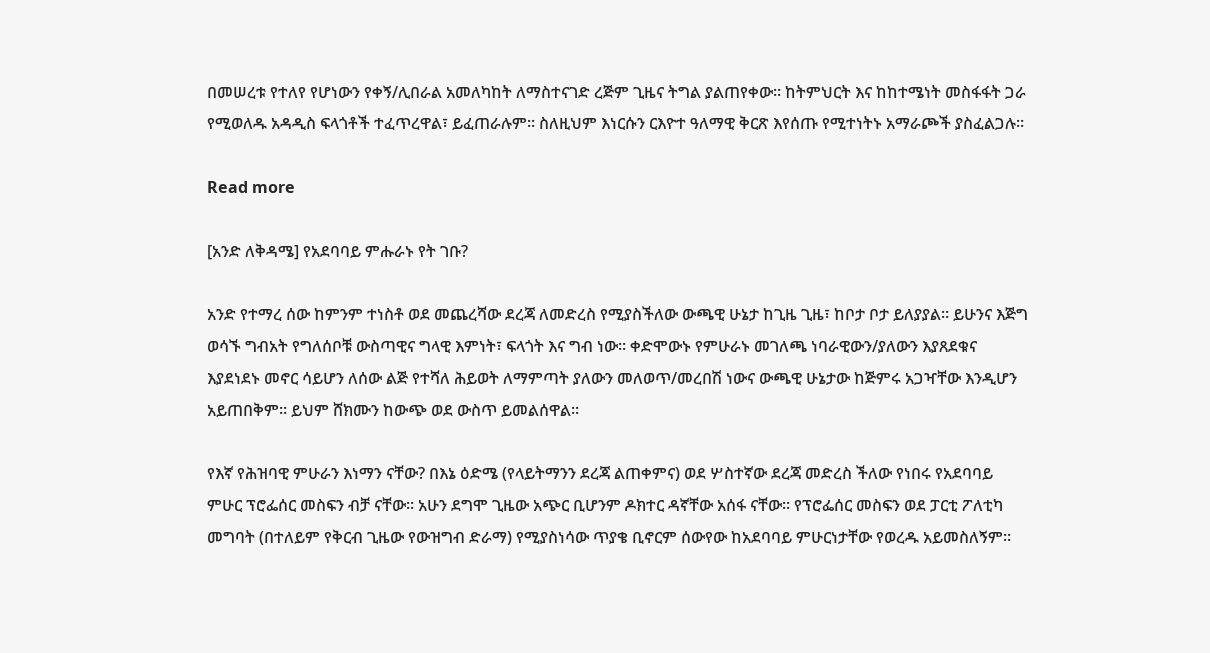በመሠረቱ የተለየ የሆነውን የቀኝ/ሊበራል አመለካከት ለማስተናገድ ረጅም ጊዜና ትግል ያልጠየቀው። ከትምህርት እና ከከተሜነት መስፋፋት ጋራ የሚወለዱ አዳዲስ ፍላጎቶች ተፈጥረዋል፣ ይፈጠራሉም። ስለዚህም እነርሱን ርእዮተ ዓለማዊ ቅርጽ እየሰጡ የሚተነትኑ አማራጮች ያስፈልጋሉ።

Read more

[አንድ ለቅዳሜ] የአደባባይ ምሑራኑ የት ገቡ?

አንድ የተማረ ሰው ከምንም ተነስቶ ወደ መጨረሻው ደረጃ ለመድረስ የሚያስችለው ውጫዊ ሁኔታ ከጊዜ ጊዜ፣ ከቦታ ቦታ ይለያያል። ይሁንና እጅግ ወሳኙ ግብአት የግለሰቦቹ ውስጣዊና ግላዊ እምነት፣ ፍላጎት እና ግብ ነው። ቀድሞውኑ የምሁራኑ መገለጫ ነባራዊውን/ያለውን እያጸደቁና እያደነደኑ መኖር ሳይሆን ለሰው ልጅ የተሻለ ሕይወት ለማምጣት ያለውን መለወጥ/መረበሽ ነውና ውጫዊ ሁኔታው ከጅምሩ አጋዣቸው እንዲሆን አይጠበቅም። ይህም ሸክሙን ከውጭ ወደ ውስጥ ይመልሰዋል።

የእኛ የሕዝባዊ ምሁራን እነማን ናቸው? በእኔ ዕድሜ (የላይትማንን ደረጃ ልጠቀምና) ወደ ሦስተኛው ደረጃ መድረስ ችለው የነበሩ የአደባባይ ምሁር ፕሮፌሰር መስፍን ብቻ ናቸው። አሁን ደግሞ ጊዜው አጭር ቢሆንም ዶክተር ዳኛቸው አሰፋ ናቸው። የፕሮፌሰር መስፍን ወደ ፓርቲ ፖለቲካ መግባት (በተለይም የቅርብ ጊዜው የውዝግብ ድራማ) የሚያስነሳው ጥያቄ ቢኖርም ሰውየው ከአደባባይ ምሁርነታቸው የወረዱ አይመስለኝም።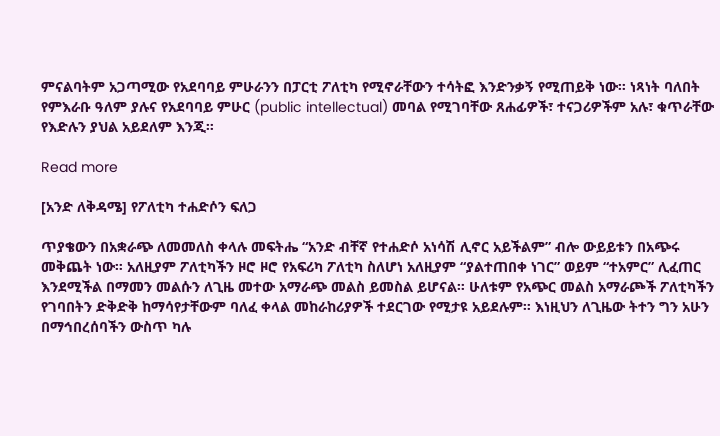ምናልባትም አጋጣሚው የአደባባይ ምሁራንን በፓርቲ ፖለቲካ የሚኖራቸውን ተሳትፎ እንድንቃኝ የሚጠይቅ ነው። ነጻነት ባለበት የምእራቡ ዓለም ያሉና የአደባባይ ምሁር (public intellectual) መባል የሚገባቸው ጸሐፊዎች፣ ተናጋሪዎችም አሉ፣ ቁጥራቸው የእድሉን ያህል አይደለም እንጂ።

Read more

[አንድ ለቅዳሜ] የፖለቲካ ተሐድሶን ፍለጋ

ጥያቄውን በአቋራጭ ለመመለስ ቀላሉ መፍትሔ “አንድ ብቸኛ የተሐድሶ አነሳሽ ሊኖር አይችልም” ብሎ ውይይቱን በአጭሩ መቅጨት ነው። አለዚያም ፖለቲካችን ዞሮ ዞሮ የአፍሪካ ፖለቲካ ስለሆነ አለዚያም “ያልተጠበቀ ነገር” ወይም “ተአምር” ሊፈጠር እንደሚችል በማመን መልሱን ለጊዜ መተው አማራጭ መልስ ይመስል ይሆናል። ሁለቱም የአጭር መልስ አማራጮች ፖለቲካችን የገባበትን ድቅድቅ ከማሳየታቸውም ባለፈ ቀላል መከራከሪያዎች ተደርገው የሚታዩ አይደሉም። እነዚህን ለጊዜው ትተን ግን አሁን በማኅበረሰባችን ውስጥ ካሉ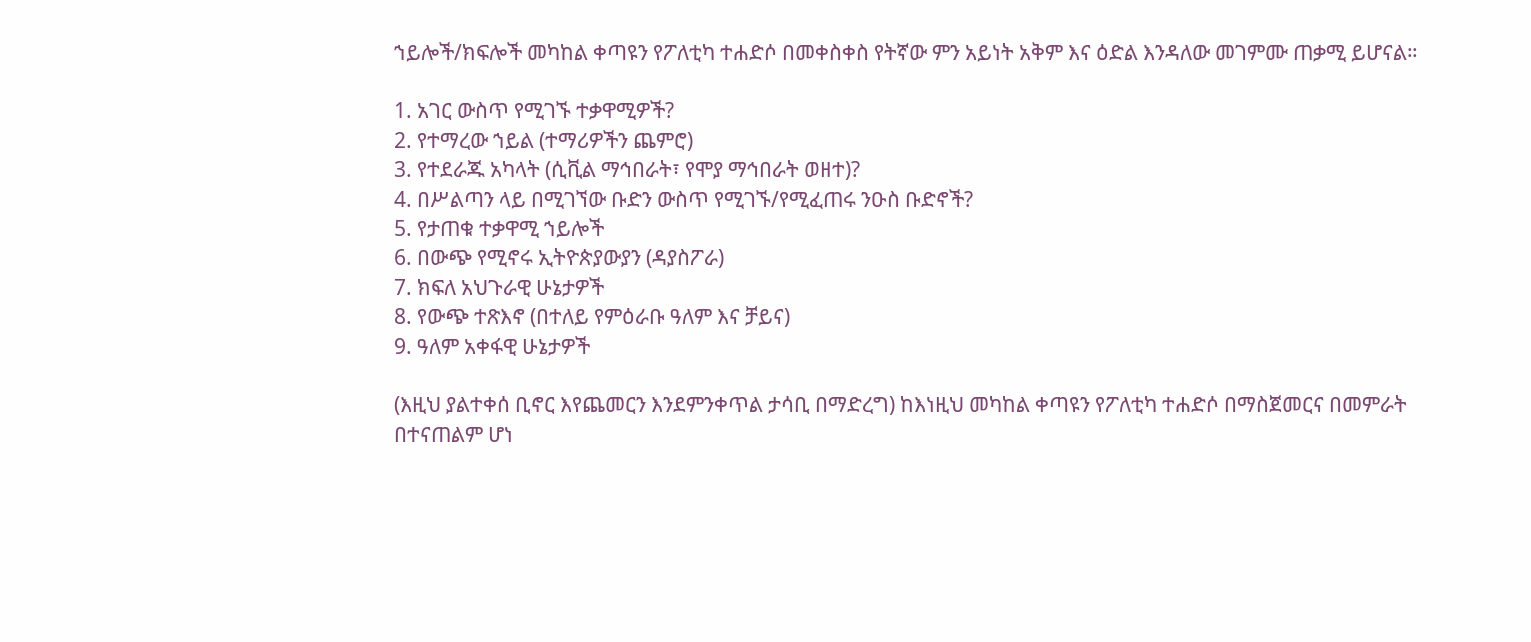ኀይሎች/ክፍሎች መካከል ቀጣዩን የፖለቲካ ተሐድሶ በመቀስቀስ የትኛው ምን አይነት አቅም እና ዕድል እንዳለው መገምሙ ጠቃሚ ይሆናል።

1. አገር ውስጥ የሚገኙ ተቃዋሚዎች?
2. የተማረው ኀይል (ተማሪዎችን ጨምሮ)
3. የተደራጁ አካላት (ሲቪል ማኅበራት፣ የሞያ ማኅበራት ወዘተ)?
4. በሥልጣን ላይ በሚገኘው ቡድን ውስጥ የሚገኙ/የሚፈጠሩ ንዑስ ቡድኖች?
5. የታጠቁ ተቃዋሚ ኀይሎች
6. በውጭ የሚኖሩ ኢትዮጵያውያን (ዳያስፖራ)
7. ክፍለ አህጉራዊ ሁኔታዎች
8. የውጭ ተጽእኖ (በተለይ የምዕራቡ ዓለም እና ቻይና)
9. ዓለም አቀፋዊ ሁኔታዎች

(እዚህ ያልተቀሰ ቢኖር እየጨመርን እንደምንቀጥል ታሳቢ በማድረግ) ከእነዚህ መካከል ቀጣዩን የፖለቲካ ተሐድሶ በማስጀመርና በመምራት በተናጠልም ሆነ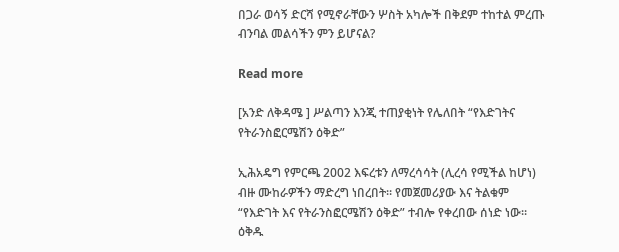በጋራ ወሳኝ ድርሻ የሚኖራቸውን ሦስት አካሎች በቅደም ተከተል ምረጡ ብንባል መልሳችን ምን ይሆናል?

Read more

[አንድ ለቅዳሜ ] ሥልጣን እንጂ ተጠያቂነት የሌለበት “የእድገትና የትራንስፎርሜሽን ዕቅድ”

ኢሕአዴግ የምርጫ 2002 እፍረቱን ለማረሳሳት (ሊረሳ የሚችል ከሆነ) ብዙ ሙከራዎችን ማድረግ ነበረበት። የመጀመሪያው እና ትልቁም “የእድገት እና የትራንስፎርሜሽን ዕቅድ” ተብሎ የቀረበው ሰነድ ነው። ዕቅዱ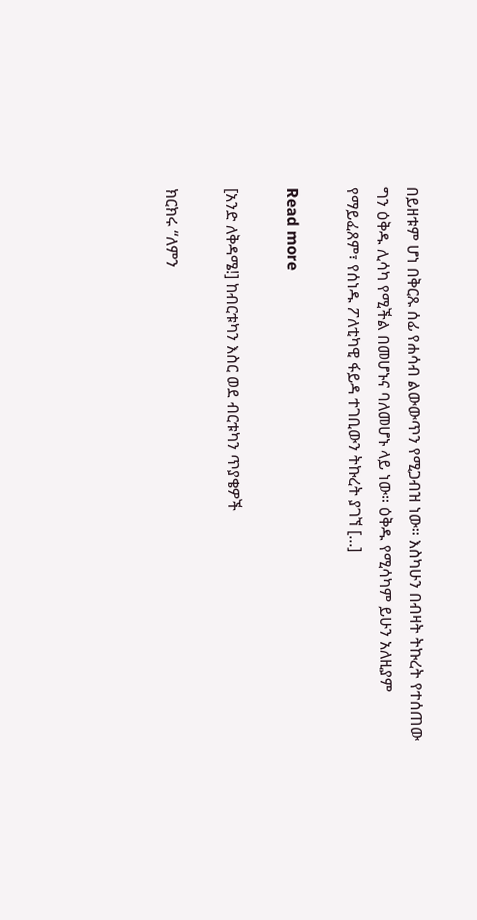በይዘቱም ሆነ በቅርጹ ሰፊ የሐሳብ ልውውጥን የሚጋብዝ ነው። እስካሁን በብዛት ትኩረት የተሰጠው ግን ዕቅዱ ሊሳካ የሚችል በመሆኑና ባለመሆኑ ላይ ነው። ዕቅዱ የሚሳካም ይሁን አለዚያም የማይፈጸም፣ የሰነዱ ፖለቲካዊ ፋይዳ ተገቢውን ትኩረት ያገኘ [...]

Read more

[አንድ ለቅዳሜ!] ከብርቱካን እስር ወደ ብርቱካን ጥያቄዎች

ክርክሩ “ለምን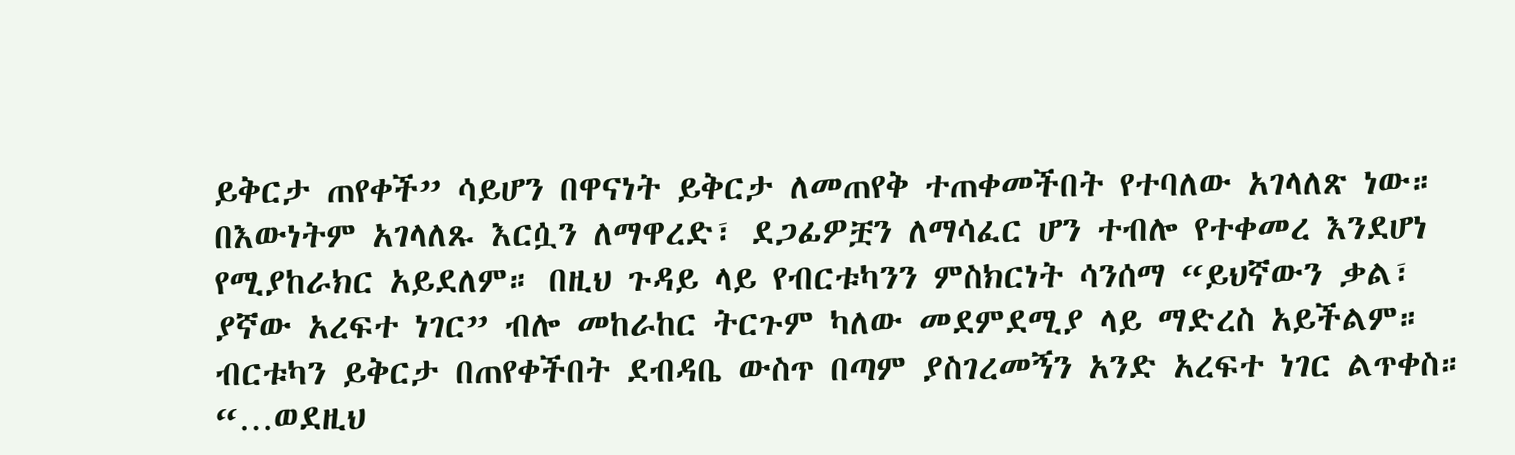ይቅርታ ጠየቀች” ሳይሆን በዋናነት ይቅርታ ለመጠየቅ ተጠቀመችበት የተባለው አገላለጽ ነው። በእውነትም አገላለጹ እርሷን ለማዋረድ፣ ደጋፊዎቿን ለማሳፈር ሆን ተብሎ የተቀመረ እንደሆነ የሚያከራክር አይደለም። በዚህ ጉዳይ ላይ የብርቱካንን ምስክርነት ሳንሰማ “ይህኛውን ቃል፣ ያኛው አረፍተ ነገር” ብሎ መከራከር ትርጉም ካለው መደምደሚያ ላይ ማድረስ አይችልም። ብርቱካን ይቅርታ በጠየቀችበት ደብዳቤ ውስጥ በጣም ያስገረመኝን አንድ አረፍተ ነገር ልጥቀስ። “…ወደዚህ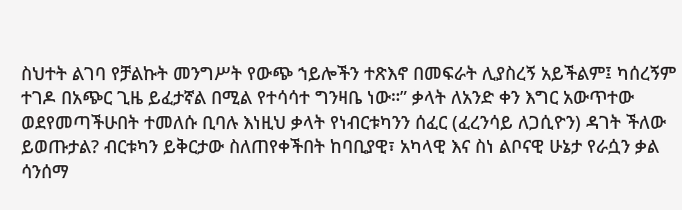ስህተት ልገባ የቻልኩት መንግሥት የውጭ ኀይሎችን ተጽእኖ በመፍራት ሊያስረኝ አይችልም፤ ካሰረኝም ተገዶ በአጭር ጊዜ ይፈታኛል በሚል የተሳሳተ ግንዛቤ ነው።” ቃላት ለአንድ ቀን እግር አውጥተው ወደየመጣችሁበት ተመለሱ ቢባሉ እነዚህ ቃላት የነብርቱካንን ሰፈር (ፈረንሳይ ለጋሲዮን) ዳገት ችለው ይወጡታል? ብርቱካን ይቅርታው ስለጠየቀችበት ከባቢያዊ፣ አካላዊ እና ስነ ልቦናዊ ሁኔታ የራሷን ቃል ሳንሰማ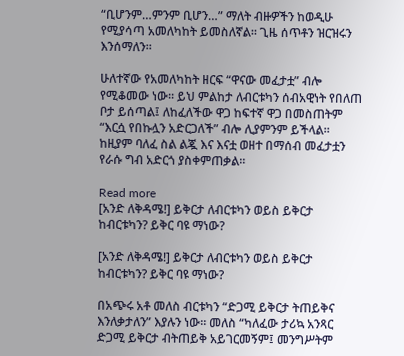“ቢሆንም…ምንም ቢሆን…” ማለት ብዙዎችን ከወዲሁ የሚያሳጣ አመለካከት ይመስለኛል። ጊዜ ሰጥቶን ዝርዝሩን እንሰማለን።

ሁለተኛው የአመለካከት ዘርፍ “ዋናው መፈታቷ” ብሎ የሚቆመው ነው። ይህ ምልከታ ለብርቱካን ሰብአዊነት የበለጠ ቦታ ይሰጣል፤ ለከፈለችው ዋጋ ከፍተኛ ዋጋ በመስጠትም “እርሷ የበኩሏን አድርጋለች” ብሎ ሊያምንም ይችላል። ከዚያም ባለፈ ስል ልጇ እና እናቷ ወዘተ በማሰብ መፈታቷን የራሱ ግብ አድርጎ ያስቀምጠቃል።

Read more
[አንድ ለቅዳሜ!] ይቅርታ ለብርቱካን ወይስ ይቅርታ ከብርቱካን? ይቅር ባዩ ማነው?

[አንድ ለቅዳሜ!] ይቅርታ ለብርቱካን ወይስ ይቅርታ ከብርቱካን? ይቅር ባዩ ማነው?

በአጭሩ አቶ መለስ ብርቱካን “ድጋሚ ይቅርታ ትጠይቅና እንለቃታለን” እያሉን ነው። መለስ “ካለፈው ታሪኳ አንጻር ድጋሚ ይቅርታ ብትጠይቅ አይገርመኝም፤ መንግሥትም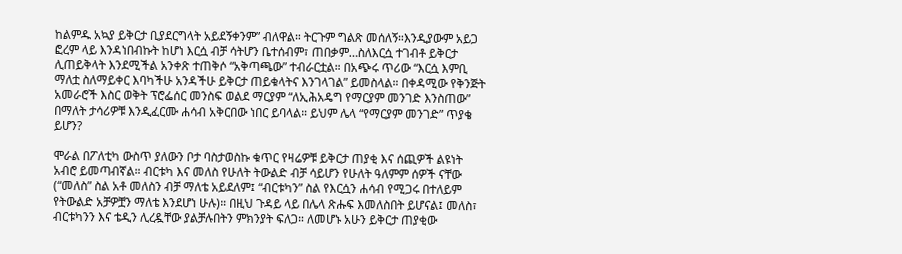ከልምዱ አኳያ ይቅርታ ቢያደርግላት አይደኝቀንም” ብለዋል። ትርጉም ግልጽ መሰለኝ።እንዲያውም አይጋ ፎረም ላይ እንዳነበብኩት ከሆነ እርሷ ብቻ ሳትሆን ቤተሰብም፣ ጠበቃም…ስለእርሷ ተገብቶ ይቅርታ ሊጠይቅላት እንደሚችል አንቀጽ ተጠቅሶ “አቅጣጫው” ተብራርቷል። በአጭሩ ጥሪው “እርሷ እምቢ ማለቷ ስለማይቀር እባካችሁ አንዳችሁ ይቅርታ ጠይቁላትና እንገላገል” ይመስላል። በቀዳሚው የቅንጅት አመራሮች እስር ወቅት ፕሮፌሰር መንስፍ ወልደ ማርያም “ለኢሕአዴግ የማርያም መንገድ እንስጠው” በማለት ታሳሪዎቹ እንዲፈርሙ ሐሳብ አቅርበው ነበር ይባላል። ይህም ሌላ “የማርያም መንገድ” ጥያቄ ይሆን?

ሞራል በፖለቲካ ውስጥ ያለውን ቦታ ባስታወስኩ ቁጥር የዛሬዎቹ ይቅርታ ጠያቂ እና ሰጪዎች ልዩነት አብሮ ይመጣብኛል። ብርቱካ እና መለስ የሁለት ትውልድ ብቻ ሳይሆን የሁለት ዓለምም ሰዎች ናቸው (“መለስ” ስል አቶ መለስን ብቻ ማለቴ አይደለም፤ “ብርቱካን” ስል የእርሷን ሐሳብ የሚጋሩ በተለይም የትውልድ አቻዎቿን ማለቴ እንደሆነ ሁሉ)። በዚህ ጉዳይ ላይ በሌላ ጽሑፍ እመለስበት ይሆናል፤ መለስ፣ ብርቱካንን እና ቴዲን ሊረዷቸው ያልቻሉበትን ምክንያት ፍለጋ። ለመሆኑ አሁን ይቅርታ ጠያቂው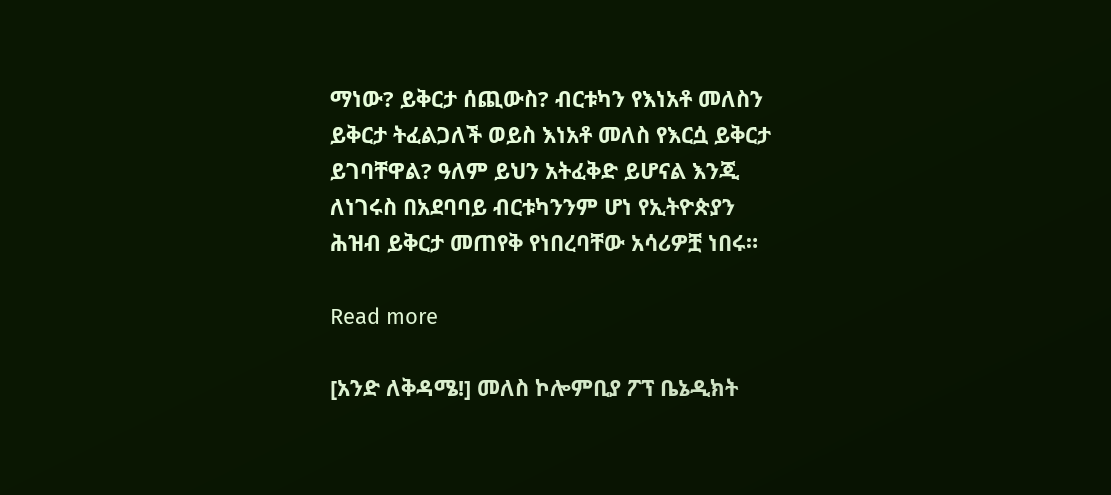ማነው? ይቅርታ ሰጪውስ? ብርቱካን የእነአቶ መለስን ይቅርታ ትፈልጋለች ወይስ እነአቶ መለስ የእርሷ ይቅርታ ይገባቸዋል? ዓለም ይህን አትፈቅድ ይሆናል እንጂ ለነገሩስ በአደባባይ ብርቱካንንም ሆነ የኢትዮጵያን ሕዝብ ይቅርታ መጠየቅ የነበረባቸው አሳሪዎቿ ነበሩ።

Read more

[አንድ ለቅዳሜ!] መለስ ኮሎምቢያ ፖፕ ቤኔዲክት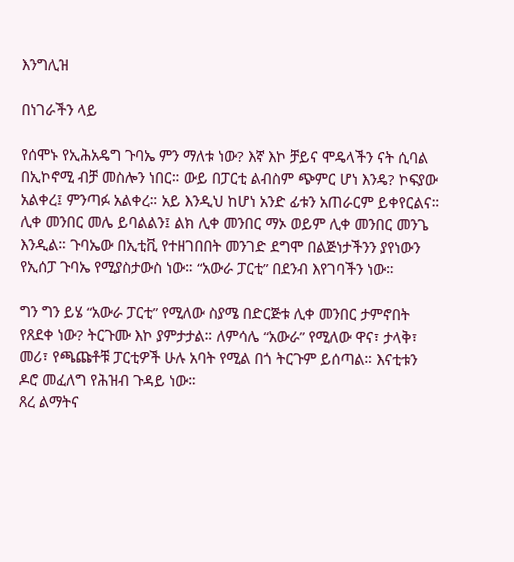እንግሊዝ

በነገራችን ላይ

የሰሞኑ የኢሕአዴግ ጉባኤ ምን ማለቱ ነው? እኛ እኮ ቻይና ሞዴላችን ናት ሲባል በኢኮኖሚ ብቻ መስሎን ነበር። ውይ በፓርቲ ልብስም ጭምር ሆነ እንዴ? ኮፍያው አልቀረ፤ ምንጣፉ አልቀረ። አይ እንዲህ ከሆነ አንድ ፊቱን አጠራርም ይቀየርልና። ሊቀ መንበር መሌ ይባልልን፤ ልክ ሊቀ መንበር ማኦ ወይም ሊቀ መንበር መንጌ እንዲል። ጉባኤው በኢቲቪ የተዘገበበት መንገድ ደግሞ በልጅነታችንን ያየነውን የኢሰፓ ጉባኤ የሚያስታውስ ነው። “አውራ ፓርቲ” በደንብ እየገባችን ነው።

ግን ግን ይሄ “አውራ ፓርቲ” የሚለው ስያሜ በድርጅቱ ሊቀ መንበር ታምኖበት የጸደቀ ነው? ትርጉሙ እኮ ያምታታል። ለምሳሌ “አውራ” የሚለው ዋና፣ ታላቅ፣ መሪ፣ የጫጩቶቹ ፓርቲዎች ሁሉ አባት የሚል በጎ ትርጉም ይሰጣል። እናቲቱን ዶሮ መፈለግ የሕዝብ ጉዳይ ነው።
ጸረ ልማትና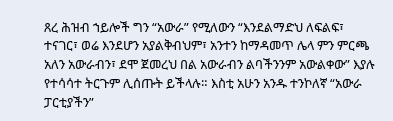ጸረ ሕዝብ ኀይሎች ግን “አውራ” የሚለውን “እንደልማድህ ለፍልፍ፣ ተናገር፣ ወሬ እንደሆን አያልቅብህም፣ አንተን ከማዳመጥ ሌላ ምን ምርጫ አለን አውራብን፣ ደሞ ጀመረህ በል አውራብን ልባችንንም አውልቀው” እያሉ የተሳሳተ ትርጉም ሊሰጡት ይችላሉ። እስቲ አሁን አንዱ ተንኮለኛ “አውራ ፓርቲያችን”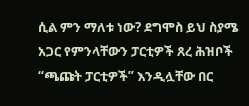ሲል ምን ማለቱ ነው? ደግሞስ ይህ ስያሜ አጋር የምንላቸውን ፓርቲዎች ጸረ ሕዝቦች “ጫጩት ፓርቲዎች” እንዲሏቸው በር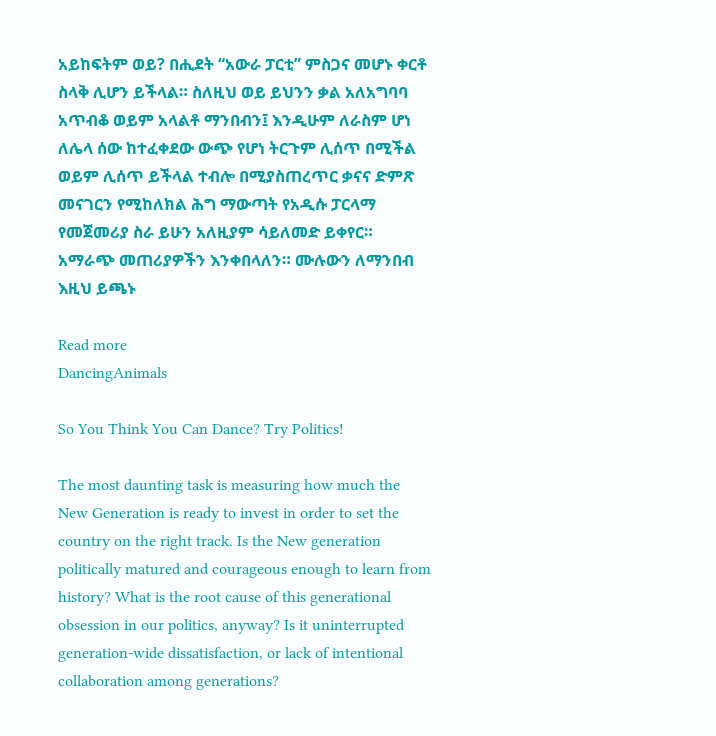አይከፍትም ወይ? በሒደት “አውራ ፓርቲ” ምስጋና መሆኑ ቀርቶ ስላቅ ሊሆን ይችላል። ስለዚህ ወይ ይህንን ቃል አለአግባባ አጥብቆ ወይም አላልቶ ማንበብን፤ እንዲሁም ለራስም ሆነ ለሌላ ሰው ከተፈቀደው ውጭ የሆነ ትርጉም ሊሰጥ በሚችል ወይም ሊሰጥ ይችላል ተብሎ በሚያስጠረጥር ቃናና ድምጽ መናገርን የሚከለክል ሕግ ማውጣት የአዲሱ ፓርላማ የመጀመሪያ ስራ ይሁን አለዚያም ሳይለመድ ይቀየር። አማራጭ መጠሪያዎችን እንቀበላለን። ሙሉውን ለማንበብ እዚህ ይጫኑ

Read more
DancingAnimals

So You Think You Can Dance? Try Politics!

The most daunting task is measuring how much the New Generation is ready to invest in order to set the country on the right track. Is the New generation politically matured and courageous enough to learn from history? What is the root cause of this generational obsession in our politics, anyway? Is it uninterrupted generation-wide dissatisfaction, or lack of intentional collaboration among generations?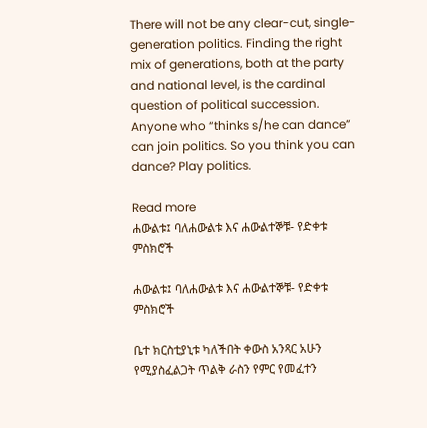There will not be any clear-cut, single-generation politics. Finding the right mix of generations, both at the party and national level, is the cardinal question of political succession. Anyone who “thinks s/he can dance” can join politics. So you think you can dance? Play politics.

Read more
ሐውልቱ፤ ባለሐውልቱ እና ሐውልተኞቹ- የድቀቱ ምስክሮች

ሐውልቱ፤ ባለሐውልቱ እና ሐውልተኞቹ- የድቀቱ ምስክሮች

ቤተ ክርስቲያኒቱ ካለችበት ቀውስ አንጻር አሁን የሚያስፈልጋት ጥልቅ ራስን የምር የመፈተን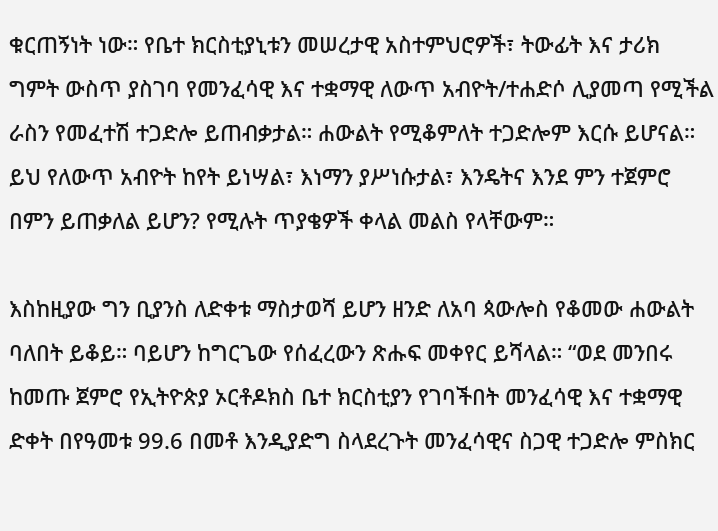ቁርጠኝነት ነው። የቤተ ክርስቲያኒቱን መሠረታዊ አስተምህሮዎች፣ ትውፊት እና ታሪክ ግምት ውስጥ ያስገባ የመንፈሳዊ እና ተቋማዊ ለውጥ አብዮት/ተሐድሶ ሊያመጣ የሚችል ራስን የመፈተሽ ተጋድሎ ይጠብቃታል። ሐውልት የሚቆምለት ተጋድሎም እርሱ ይሆናል። ይህ የለውጥ አብዮት ከየት ይነሣል፣ እነማን ያሥነሱታል፣ እንዴትና እንደ ምን ተጀምሮ በምን ይጠቃለል ይሆን? የሚሉት ጥያቄዎች ቀላል መልስ የላቸውም።

እስከዚያው ግን ቢያንስ ለድቀቱ ማስታወሻ ይሆን ዘንድ ለአባ ጳውሎስ የቆመው ሐውልት ባለበት ይቆይ። ባይሆን ከግርጌው የሰፈረውን ጽሑፍ መቀየር ይሻላል። “ወደ መንበሩ ከመጡ ጀምሮ የኢትዮጵያ ኦርቶዶክስ ቤተ ክርስቲያን የገባችበት መንፈሳዊ እና ተቋማዊ ድቀት በየዓመቱ 99.6 በመቶ እንዲያድግ ስላደረጉት መንፈሳዊና ስጋዊ ተጋድሎ ምስክር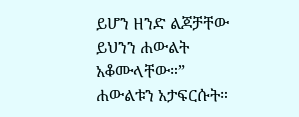ይሆን ዘንድ ልጆቻቸው ይህንን ሐውልት አቆሙላቸው።” ሐውልቱን አታፍርሱት።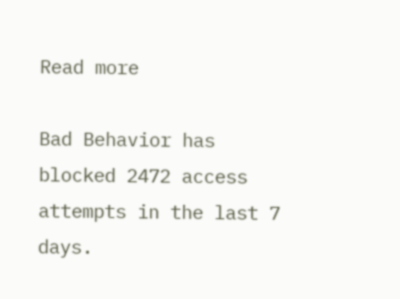Read more

Bad Behavior has blocked 2472 access attempts in the last 7 days.